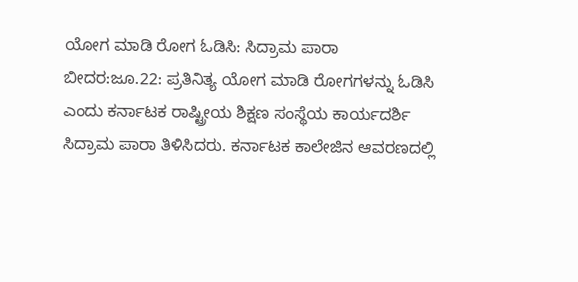ಯೋಗ ಮಾಡಿ ರೋಗ ಓಡಿಸಿ: ಸಿದ್ರಾಮ ಪಾರಾ
ಬೀದರ:ಜೂ.22: ಪ್ರತಿನಿತ್ಯ ಯೋಗ ಮಾಡಿ ರೋಗಗಳನ್ನು ಓಡಿಸಿ ಎಂದು ಕರ್ನಾಟಕ ರಾಷ್ಟ್ರೀಯ ಶಿಕ್ಷಣ ಸಂಸ್ಥೆಯ ಕಾರ್ಯದರ್ಶಿ ಸಿದ್ರಾಮ ಪಾರಾ ತಿಳಿಸಿದರು. ಕರ್ನಾಟಕ ಕಾಲೇಜಿನ ಆವರಣದಲ್ಲಿ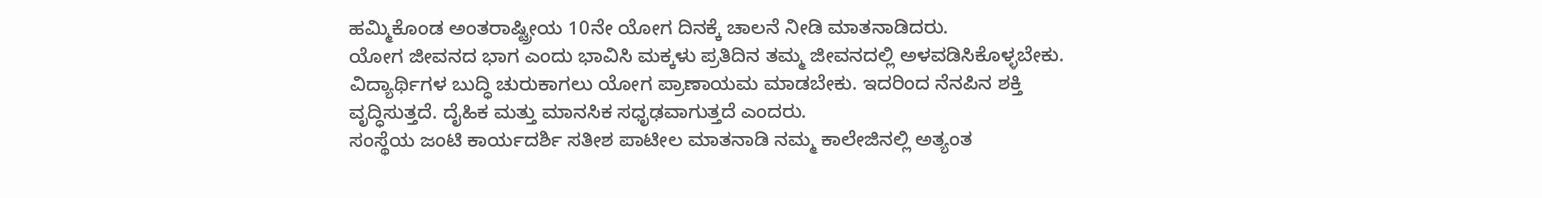ಹಮ್ಮಿಕೊಂಡ ಅಂತರಾಷ್ಟ್ರೀಯ 10ನೇ ಯೋಗ ದಿನಕ್ಕೆ ಚಾಲನೆ ನೀಡಿ ಮಾತನಾಡಿದರು.
ಯೋಗ ಜೀವನದ ಭಾಗ ಎಂದು ಭಾವಿಸಿ ಮಕ್ಕಳು ಪ್ರತಿದಿನ ತಮ್ಮ ಜೀವನದಲ್ಲಿ ಅಳವಡಿಸಿಕೊಳ್ಳಬೇಕು. ವಿದ್ಯಾರ್ಥಿಗಳ ಬುದ್ಧಿ ಚುರುಕಾಗಲು ಯೋಗ ಪ್ರಾಣಾಯಮ ಮಾಡಬೇಕು. ಇದರಿಂದ ನೆನಪಿನ ಶಕ್ತಿ ವೃದ್ಧಿಸುತ್ತದೆ. ದೈಹಿಕ ಮತ್ತು ಮಾನಸಿಕ ಸಧೃಢವಾಗುತ್ತದೆ ಎಂದರು.
ಸಂಸ್ಥೆಯ ಜಂಟಿ ಕಾರ್ಯದರ್ಶಿ ಸತೀಶ ಪಾಟೀಲ ಮಾತನಾಡಿ ನಮ್ಮ ಕಾಲೇಜಿನಲ್ಲಿ ಅತ್ಯಂತ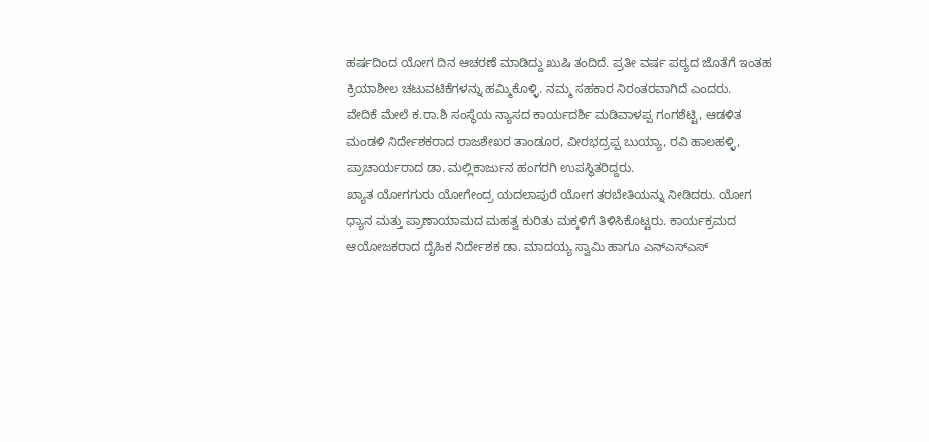ಹರ್ಷದಿಂದ ಯೋಗ ದಿನ ಆಚರಣೆ ಮಾಡಿದ್ದು ಖುಷಿ ತಂದಿದೆ. ಪ್ರತೀ ವರ್ಷ ಪಠ್ಯದ ಜೊತೆಗೆ ಇಂತಹ ಕ್ರಿಯಾಶೀಲ ಚಟುವಟಿಕೆಗಳನ್ನು ಹಮ್ಮಿಕೊಳ್ಳಿ. ನಮ್ಮ ಸಹಕಾರ ನಿರಂತರವಾಗಿದೆ ಎಂದರು.
ವೇದಿಕೆ ಮೇಲೆ ಕ.ರಾ.ಶಿ ಸಂಸ್ಥೆಯ ನ್ಯಾಸದ ಕಾರ್ಯದರ್ಶಿ ಮಡಿವಾಳಪ್ಪ ಗಂಗಶೆಟ್ಟಿ, ಆಡಳಿತ ಮಂಡಳಿ ನಿರ್ದೇಶಕರಾದ ರಾಜಶೇಖರ ತಾಂಡೂರ, ವೀರಭದ್ರಪ್ಪ ಬುಯ್ಯಾ, ರವಿ ಹಾಲಹಳ್ಳಿ, ಪ್ರಾಚಾರ್ಯರಾದ ಡಾ. ಮಲ್ಲಿಕಾರ್ಜುನ ಹಂಗರಗಿ ಉಪಸ್ಥಿತರಿದ್ದರು.
ಖ್ಯಾತ ಯೋಗಗುರು ಯೋಗೇಂದ್ರ ಯದಲಾಪುರೆ ಯೋಗ ತರಬೇತಿಯನ್ನು ನೀಡಿದರು. ಯೋಗ ಧ್ಯಾನ ಮತ್ತು ಪ್ರಾಣಾಯಾಮದ ಮಹತ್ವ ಕುರಿತು ಮಕ್ಕಳಿಗೆ ತಿಳಿಸಿಕೊಟ್ಟರು. ಕಾರ್ಯಕ್ರಮದ ಆಯೋಜಕರಾದ ದೈಹಿಕ ನಿರ್ದೇಶಕ ಡಾ. ಮಾದಯ್ಯ ಸ್ವಾಮಿ ಹಾಗೂ ಎನ್‍ಎಸ್‍ಎಸ್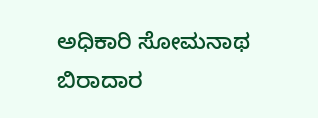ಅಧಿಕಾರಿ ಸೋಮನಾಥ ಬಿರಾದಾರ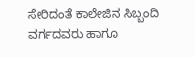ಸೇರಿದಂತೆ ಕಾಲೇಜಿನ ಸಿಬ್ಬಂದಿ ವರ್ಗದವರು ಹಾಗೂ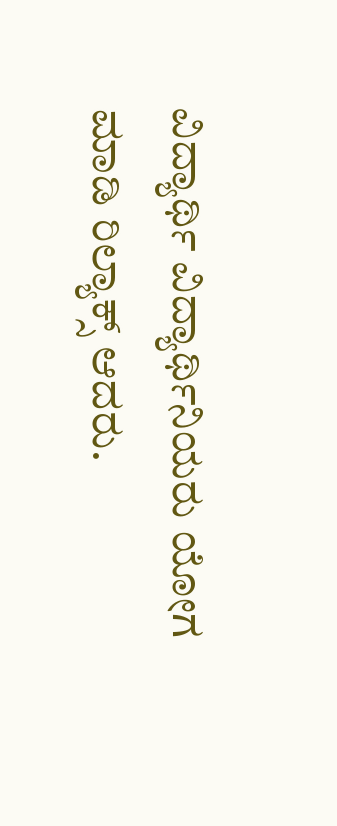ವಿದ್ಯಾರ್ಥಿ ವಿದ್ಯಾರ್ಥಿನಿಯರು ಯೋಗ ಮಾಡಿ ರಿಲ್ಯಾಕ್ಸ್ ಆದರು.